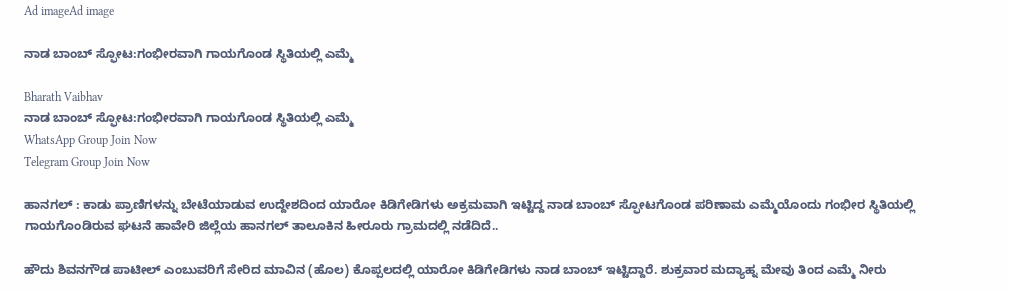Ad imageAd image

ನಾಡ ಬಾಂಬ್ ಸ್ಫೋಟ:ಗಂಭೀರವಾಗಿ ಗಾಯಗೊಂಡ ಸ್ಥಿತಿಯಲ್ಲಿ ಎಮ್ಮೆ

Bharath Vaibhav
ನಾಡ ಬಾಂಬ್ ಸ್ಫೋಟ:ಗಂಭೀರವಾಗಿ ಗಾಯಗೊಂಡ ಸ್ಥಿತಿಯಲ್ಲಿ ಎಮ್ಮೆ
WhatsApp Group Join Now
Telegram Group Join Now

ಹಾನಗಲ್‌ : ಕಾಡು ಪ್ರಾಣಿಗಳನ್ನು ಬೇಟೆಯಾಡುವ ಉದ್ದೇಶದಿಂದ ಯಾರೋ ಕಿಡಿಗೇಡಿಗಳು ಅಕ್ರಮವಾಗಿ ಇಟ್ಟಿದ್ದ ನಾಡ ಬಾಂಬ್ ಸ್ಫೋಟಗೊಂಡ ಪರಿಣಾಮ ಎಮ್ಮೆಯೊಂದು ಗಂಭೀರ ಸ್ಥಿತಿಯಲ್ಲಿ ಗಾಯಗೊಂಡಿರುವ ಘಟನೆ ಹಾವೇರಿ ಜಿಲ್ಲೆಯ ಹಾನಗಲ್ ತಾಲೂಕಿನ ಹೀರೂರು ಗ್ರಾಮದಲ್ಲಿ ನಡೆದಿದೆ..

ಹೌದು ಶಿವನಗೌಡ ಪಾಟೀಲ್ ಎಂಬುವರಿಗೆ ಸೇರಿದ ಮಾವಿನ (ಹೊಲ) ಕೊಪ್ಪಲದಲ್ಲಿ ಯಾರೋ ಕಿಡಿಗೇಡಿಗಳು ನಾಡ ಬಾಂಬ್ ಇಟ್ಟಿದ್ದಾರೆ. ಶುಕ್ರವಾರ ಮದ್ಯಾಹ್ನ ಮೇವು ತಿಂದ ಎಮ್ಮೆ ನೀರು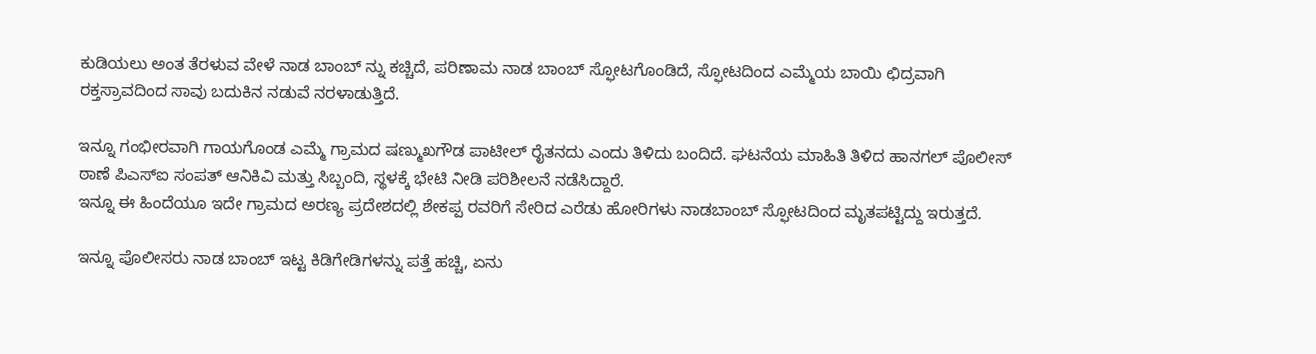ಕುಡಿಯಲು ಅಂತ ತೆರಳುವ ವೇಳೆ ನಾಡ ಬಾಂಬ್ ನ್ನು ಕಚ್ಚಿದೆ, ಪರಿಣಾಮ ನಾಡ ಬಾಂಬ್ ಸ್ಫೋಟಗೊಂಡಿದೆ, ಸ್ಫೋಟದಿಂದ ಎಮ್ಮೆಯ ಬಾಯಿ ಛಿದ್ರವಾಗಿ ರಕ್ತಸ್ರಾವದಿಂದ ಸಾವು ಬದುಕಿನ ನಡುವೆ ನರಳಾಡುತ್ತಿದೆ.

ಇನ್ನೂ ಗಂಭೀರವಾಗಿ ಗಾಯಗೊಂಡ ಎಮ್ಮೆ ಗ್ರಾಮದ ಷಣ್ಮುಖಗೌಡ ಪಾಟೀಲ್ ರೈತನದು ಎಂದು ತಿಳಿದು ಬಂದಿದೆ. ಘಟನೆಯ ಮಾಹಿತಿ ತಿಳಿದ ಹಾನಗಲ್‌ ಪೊಲೀಸ್ ಠಾಣೆ ಪಿಎಸ್ಐ ಸಂಪತ್ ಆನಿಕಿವಿ ಮತ್ತು ಸಿಬ್ಬಂದಿ, ಸ್ಥಳಕ್ಕೆ ಭೇಟಿ ನೀಡಿ ಪರಿಶೀಲನೆ ನಡೆಸಿದ್ದಾರೆ.
ಇನ್ನೂ ಈ ಹಿಂದೆಯೂ ಇದೇ ಗ್ರಾಮದ ಅರಣ್ಯ ಪ್ರದೇಶದಲ್ಲಿ ಶೇಕಪ್ಪ ರವರಿಗೆ ಸೇರಿದ ಎರೆಡು ಹೋರಿಗಳು ನಾಡಬಾಂಬ್ ಸ್ಫೋಟದಿಂದ ಮೃತಪಟ್ಟಿದ್ದು ಇರುತ್ತದೆ.

ಇನ್ನೂ ಪೊಲೀಸರು ನಾಡ ಬಾಂಬ್ ಇಟ್ಟ ಕಿಡಿಗೇಡಿಗಳನ್ನು ಪತ್ತೆ ಹಚ್ಚಿ, ಏನು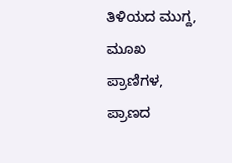ತಿಳಿಯದ ಮುಗ್ದ, ಮೂಖ ಪ್ರಾಣಿಗಳ, ಪ್ರಾಣದ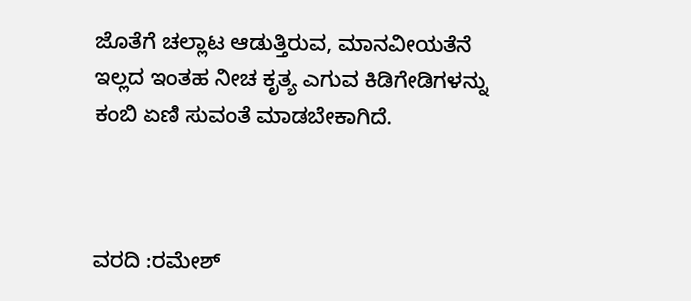ಜೊತೆಗೆ ಚಲ್ಲಾಟ ಆಡುತ್ತಿರುವ, ಮಾನವೀಯತೆನೆ ಇಲ್ಲದ ಇಂತಹ ನೀಚ ಕೃತ್ಯ ಎಗುವ ಕಿಡಿಗೇಡಿಗಳನ್ನು ಕಂಬಿ ಏಣಿ ಸುವಂತೆ ಮಾಡಬೇಕಾಗಿದೆ.



ವರದಿ :ರಮೇಶ್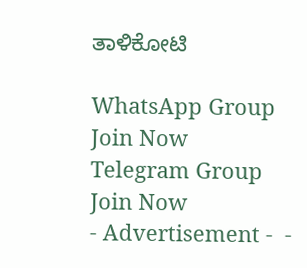ತಾಳಿಕೋಟಿ

WhatsApp Group Join Now
Telegram Group Join Now
- Advertisement -  -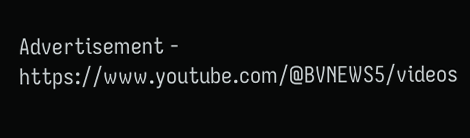Advertisement -  https://www.youtube.com/@BVNEWS5/videos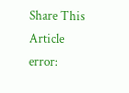Share This Article
error: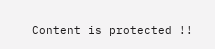Content is protected !!